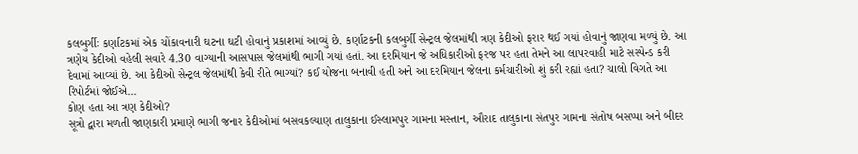કલબુર્ગીઃ કર્ણાટકમાં એક ચોંકાવનારી ઘટના ઘટી હોવાનું પ્રકાશમાં આવ્યું છે. કર્ણાટકની કલબુર્ગી સેન્ટ્રલ જેલમાંથી ત્રણ કેદીઓ ફરાર થઈ ગયાં હોવાનું જાણવા મળ્યું છે. આ ત્રણેય કેદીઓ વહેલી સવારે 4.30 વાગ્યાની આસપાસ જેલમાંથી ભાગી ગયાં હતાં. આ દરમિયાન જે અધિકારીઓ ફરજ પર હતા તેમને આ લાપરવાહી માટે સસ્પેન્ડ કરી દેવામાં આવ્યાં છે. આ કેદીઓ સેન્ટ્રલ જેલમાંથી કેવી રીતે ભાગ્યાં? કઈ યોજના બનાવી હતી અને આ દરમિયાન જેલના કર્મચારીઓ શું કરી રહ્યાં હતા? ચાલો વિગતે આ રિપોર્ટમાં જોઈએ...
કોણ હતા આ ત્રણ કેદીઓ?
સૂત્રો દ્વારા મળતી જાણકારી પ્રમાણે ભાગી જનાર કેદીઓમાં બસવકલ્યાણ તાલુકાના ઈસ્લામપુર ગામના મસ્તાન, ઔરાદ તાલુકાના સંતપુર ગામના સંતોષ બસપ્પા અને બીદર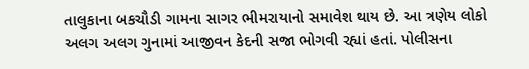તાલુકાના બકચૌડી ગામના સાગર ભીમરાયાનો સમાવેશ થાય છે. આ ત્રણેય લોકો અલગ અલગ ગુનામાં આજીવન કેદની સજા ભોગવી રહ્યાં હતાં. પોલીસના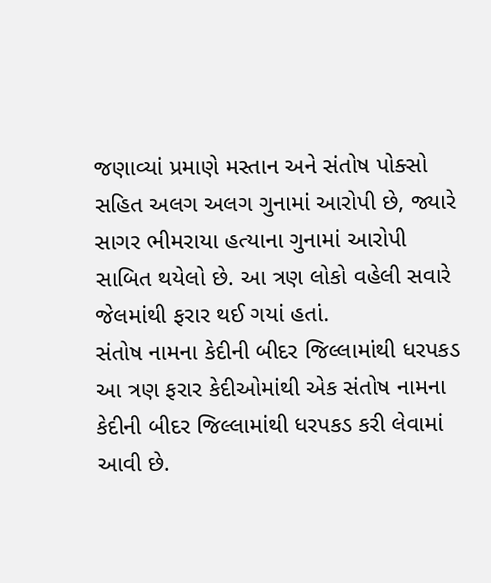જણાવ્યાં પ્રમાણે મસ્તાન અને સંતોષ પોક્સો સહિત અલગ અલગ ગુનામાં આરોપી છે, જ્યારે સાગર ભીમરાયા હત્યાના ગુનામાં આરોપી સાબિત થયેલો છે. આ ત્રણ લોકો વહેલી સવારે જેલમાંથી ફરાર થઈ ગયાં હતાં.
સંતોષ નામના કેદીની બીદર જિલ્લામાંથી ધરપકડ
આ ત્રણ ફરાર કેદીઓમાંથી એક સંતોષ નામના કેદીની બીદર જિલ્લામાંથી ધરપકડ કરી લેવામાં આવી છે.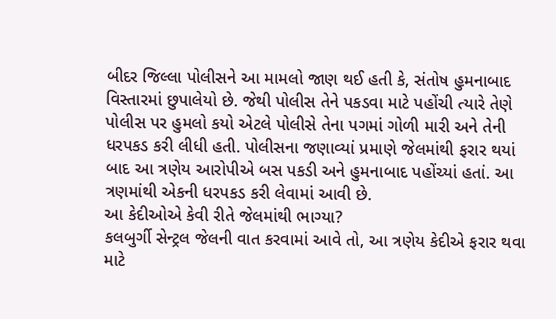બીદર જિલ્લા પોલીસને આ મામલો જાણ થઈ હતી કે, સંતોષ હુમનાબાદ વિસ્તારમાં છુપાલેયો છે. જેથી પોલીસ તેને પકડવા માટે પહોંચી ત્યારે તેણે પોલીસ પર હુમલો કયો એટલે પોલીસે તેના પગમાં ગોળી મારી અને તેની ધરપકડ કરી લીધી હતી. પોલીસના જણાવ્યાં પ્રમાણે જેલમાંથી ફરાર થયાં બાદ આ ત્રણેય આરોપીએ બસ પકડી અને હુમનાબાદ પહોંચ્યાં હતાં. આ ત્રણમાંથી એકની ધરપકડ કરી લેવામાં આવી છે.
આ કેદીઓએ કેવી રીતે જેલમાંથી ભાગ્યા?
કલબુર્ગી સેન્ટ્રલ જેલની વાત કરવામાં આવે તો, આ ત્રણેય કેદીએ ફરાર થવા માટે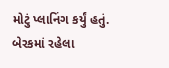મોટું પ્લાનિંગ કર્યું હતું. બેરકમાં રહેલા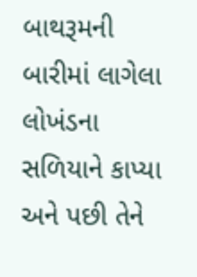બાથરૂમની બારીમાં લાગેલા લોખંડના સળિયાને કાપ્યા અને પછી તેને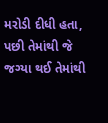મરોડી દીધી હતા, પછી તેમાંથી જે જગ્યા થઈ તેમાંથી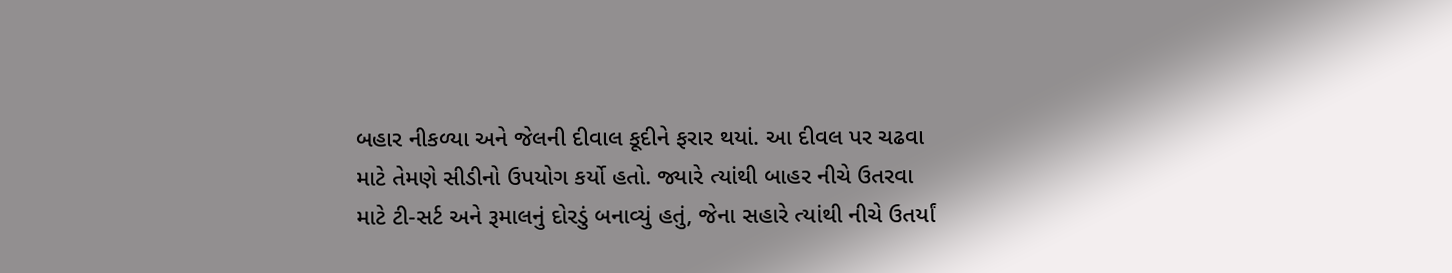બહાર નીકળ્યા અને જેલની દીવાલ કૂદીને ફરાર થયાં. આ દીવલ પર ચઢવા માટે તેમણે સીડીનો ઉપયોગ કર્યો હતો. જ્યારે ત્યાંથી બાહર નીચે ઉતરવા માટે ટી-સર્ટ અને રૂમાલનું દોરડું બનાવ્યું હતું, જેના સહારે ત્યાંથી નીચે ઉતર્યાં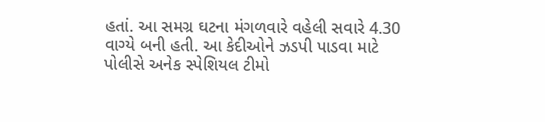હતાં. આ સમગ્ર ઘટના મંગળવારે વહેલી સવારે 4.30 વાગ્યે બની હતી. આ કેદીઓને ઝડપી પાડવા માટે પોલીસે અનેક સ્પેશિયલ ટીમો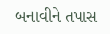બનાવીને તપાસ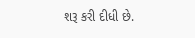શરૂ કરી દીધી છે.